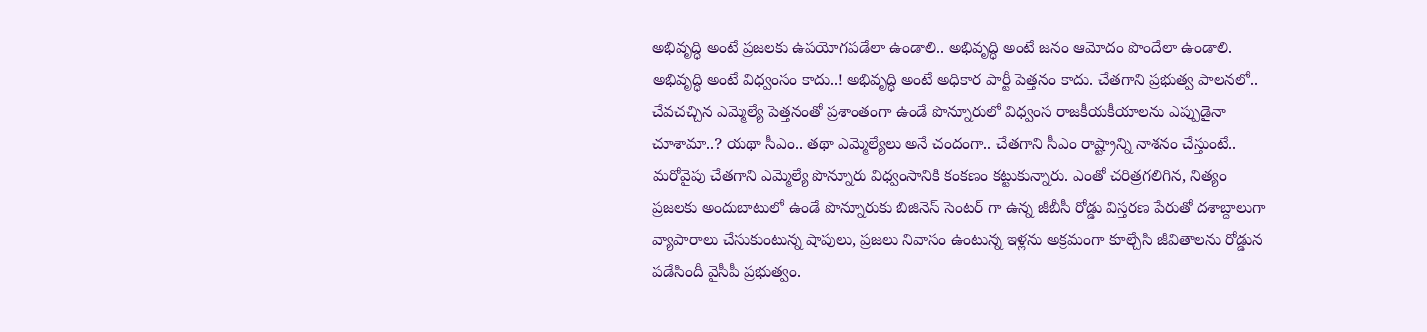అభివృద్ధి అంటే ప్రజలకు ఉపయోగపడేలా ఉండాలి.. అభివృద్ధి అంటే జనం ఆమోదం పొందేలా ఉండాలి. అభివృద్ధి అంటే విధ్వంసం కాదు..! అభివృద్ధి అంటే అధికార పార్టీ పెత్తనం కాదు. చేతగాని ప్రభుత్వ పాలనలో.. చేవచచ్చిన ఎమ్మెల్యే పెత్తనంతో ప్రశాంతంగా ఉండే పొన్నూరులో విధ్వంస రాజకీయకీయాలను ఎప్పుడైనా చూశామా..? యథా సీఎం.. తథా ఎమ్మెల్యేలు అనే చందంగా.. చేతగాని సీఎం రాష్ట్రాన్ని నాశనం చేస్తుంటే.. మరోవైపు చేతగాని ఎమ్మెల్యే పొన్నూరు విధ్వంసానికి కంకణం కట్టుకున్నారు. ఎంతో చరిత్రగలిగిన, నిత్యం ప్రజలకు అందుబాటులో ఉండే పొన్నూరుకు బిజినెస్ సెంటర్ గా ఉన్న జీబీసీ రోడ్డు విస్తరణ పేరుతో దశాబ్దాలుగా వ్యాపారాలు చేసుకుంటున్న షాపులు, ప్రజలు నివాసం ఉంటున్న ఇళ్లను అక్రమంగా కూల్చేసి జీవితాలను రోడ్డున పడేసిందీ వైసీపీ ప్రభుత్వం.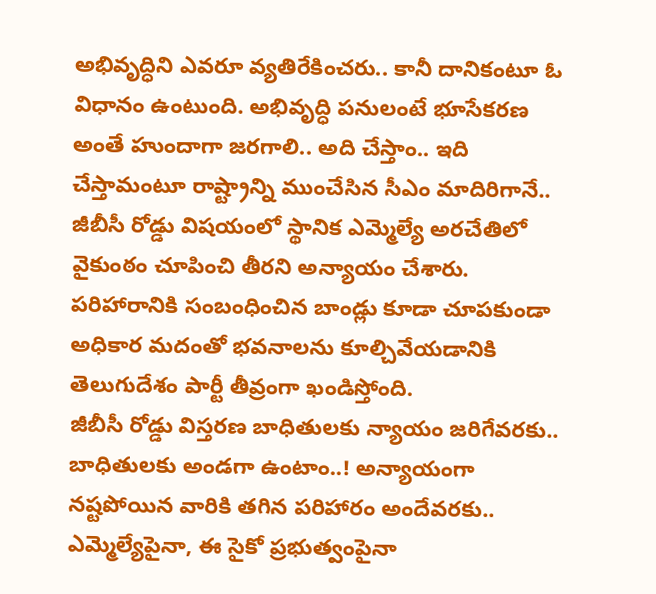అభివృద్ధిని ఎవరూ వ్యతిరేకించరు.. కానీ దానికంటూ ఓ విధానం ఉంటుంది. అభివృద్ధి పనులంటే భూసేకరణ అంతే హుందాగా జరగాలి.. అది చేస్తాం.. ఇది చేస్తామంటూ రాష్ట్రాన్ని ముంచేసిన సీఎం మాదిరిగానే.. జీబీసీ రోడ్డు విషయంలో స్థానిక ఎమ్మెల్యే అరచేతిలో వైకుంఠం చూపించి తీరని అన్యాయం చేశారు. పరిహారానికి సంబంధించిన బాండ్లు కూడా చూపకుండా అధికార మదంతో భవనాలను కూల్చివేయడానికి తెలుగుదేశం పార్టీ తీవ్రంగా ఖండిస్తోంది.
జీబీసీ రోడ్డు విస్తరణ బాధితులకు న్యాయం జరిగేవరకు.. బాధితులకు అండగా ఉంటాం..! అన్యాయంగా నష్టపోయిన వారికి తగిన పరిహారం అందేవరకు.. ఎమ్మెల్యేపైనా, ఈ సైకో ప్రభుత్వంపైనా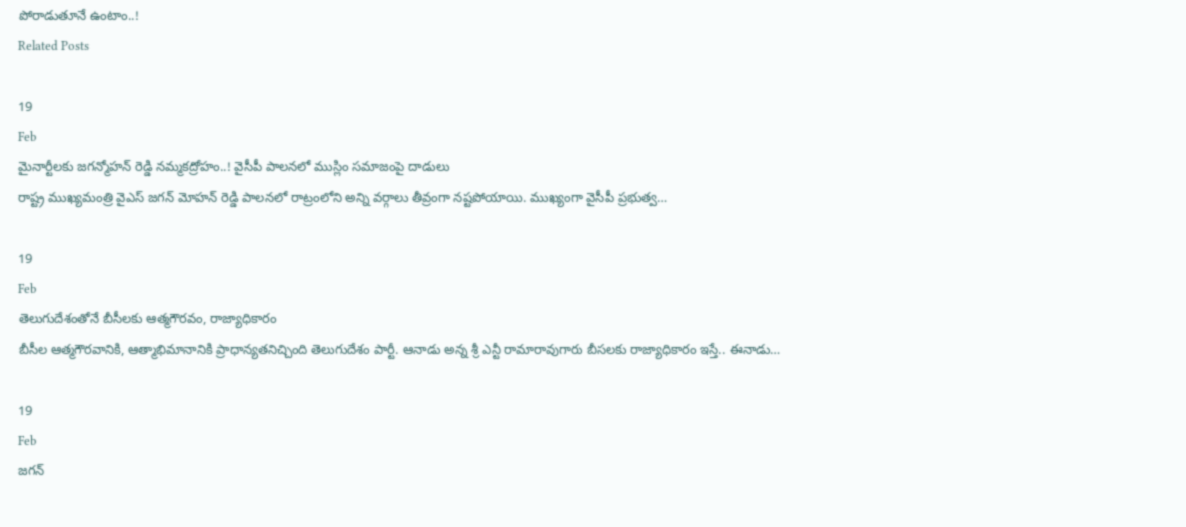పోరాడుతూనే ఉంటాం..!
Related Posts

19
Feb
మైనార్టీలకు జగన్మోహన్ రెడ్డి నమ్మకద్రోహం..! వైసీపీ పాలనలో ముస్లిం సమాజంపై దాడులు
రాష్ట్ర ముఖ్యమంత్రి వైఎస్ జగన్ మోహన్ రెడ్డి పాలనలో రాట్రంలోని అన్ని వర్గాలు తీవ్రంగా నష్టపోయాయి. ముఖ్యంగా వైసీపీ ప్రభుత్వ…

19
Feb
తెలుగుదేశంతోనే బీసీలకు ఆత్మగౌరవం, రాజ్యాధికారం
బీసీల ఆత్మగౌరవానికి, ఆత్మాభిమానానికి ప్రాధాన్యతనిచ్చింది తెలుగుదేశం పార్టీ. ఆనాడు అన్న శ్రీ ఎన్టీ రామారావుగారు బీసలకు రాజ్యాధికారం ఇస్తే.. ఈనాడు…

19
Feb
జగన్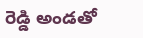రెడ్డి అండతో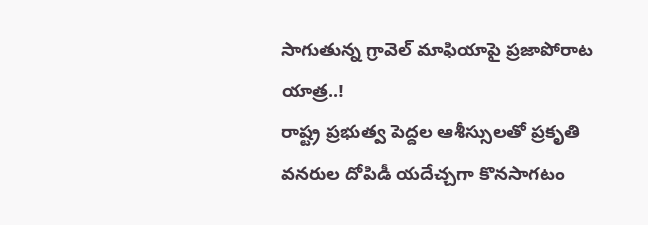సాగుతున్న గ్రావెల్ మాఫియాపై ప్రజాపోరాట యాత్ర..!
రాష్ట్ర ప్రభుత్వ పెద్దల ఆశీస్సులతో ప్రకృతి వనరుల దోపిడీ యదేచ్చగా కొనసాగటం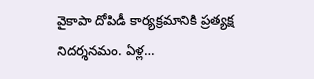వైకాపా దోపిడీ కార్యక్రమానికి ప్రత్యక్ష నిదర్శనమం. ఏళ్ల…